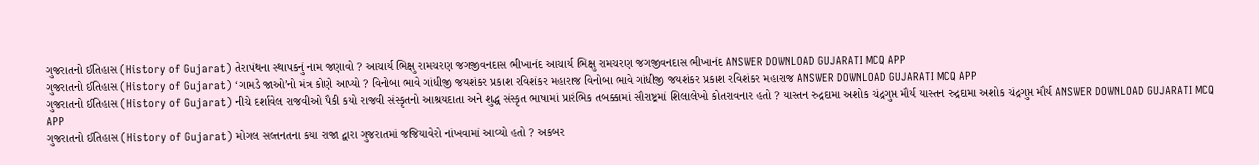ગુજરાતનો ઈતિહાસ (History of Gujarat) તેરાપંથના સ્થાપકનું નામ જણાવો ? આચાર્ય ભિક્ષુ રામચરણ જગજીવનદાસ ભીખાનંદ આચાર્ય ભિક્ષુ રામચરણ જગજીવનદાસ ભીખાનંદ ANSWER DOWNLOAD GUJARATI MCQ APP
ગુજરાતનો ઈતિહાસ (History of Gujarat) ‘ગામડે જાઓ’નો મંત્ર કોણે આપ્યો ? વિનોબા ભાવે ગાંધીજી જયશંકર પ્રકાશ રવિશંકર મહારાજ વિનોબા ભાવે ગાંધીજી જયશંકર પ્રકાશ રવિશંકર મહારાજ ANSWER DOWNLOAD GUJARATI MCQ APP
ગુજરાતનો ઈતિહાસ (History of Gujarat) નીચે દર્શાવેલ રાજવીઓ પૈકી કયો રાજવી સંસ્કૃતનો આશ્રયદાતા અને શુદ્ધ સંસ્કૃત ભાષામાં પ્રારંભિક તબક્કામાં સૌરાષ્ટ્રમાં શિલાલેખો કોતરાવનાર હતો ? યાસ્તન રુદ્રદામા અશોક ચંદ્રગુપ્ત મૌર્ય યાસ્તન રુદ્રદામા અશોક ચંદ્રગુપ્ત મૌર્ય ANSWER DOWNLOAD GUJARATI MCQ APP
ગુજરાતનો ઈતિહાસ (History of Gujarat) મોગલ સલ્તનતના કયા રાજા દ્વારા ગુજરાતમાં જજિયાવેરો નાંખવામાં આવ્યો હતો ? અકબર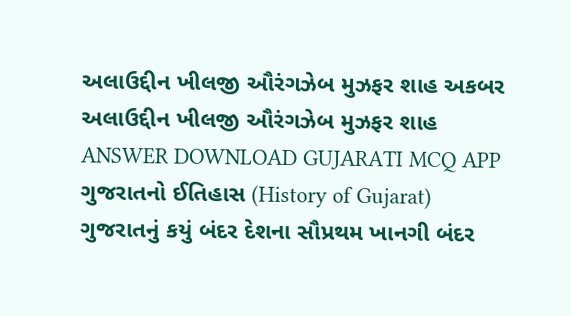અલાઉદ્દીન ખીલજી ઔરંગઝેબ મુઝફર શાહ અકબર અલાઉદ્દીન ખીલજી ઔરંગઝેબ મુઝફર શાહ ANSWER DOWNLOAD GUJARATI MCQ APP
ગુજરાતનો ઈતિહાસ (History of Gujarat) ગુજરાતનું કયું બંદર દેશના સૌપ્રથમ ખાનગી બંદર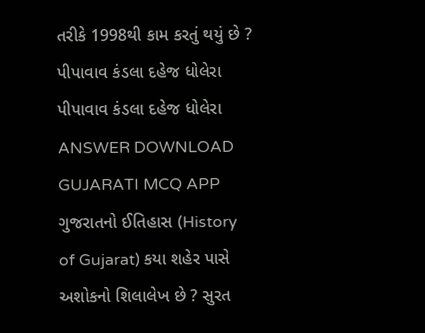તરીકે 1998થી કામ કરતું થયું છે ? પીપાવાવ કંડલા દહેજ ધોલેરા પીપાવાવ કંડલા દહેજ ધોલેરા ANSWER DOWNLOAD GUJARATI MCQ APP
ગુજરાતનો ઈતિહાસ (History of Gujarat) કયા શહેર પાસે અશોકનો શિલાલેખ છે ? સુરત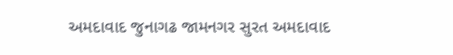અમદાવાદ જુનાગઢ જામનગર સુરત અમદાવાદ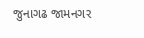જુનાગઢ જામનગર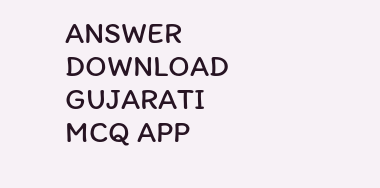ANSWER DOWNLOAD GUJARATI MCQ APP